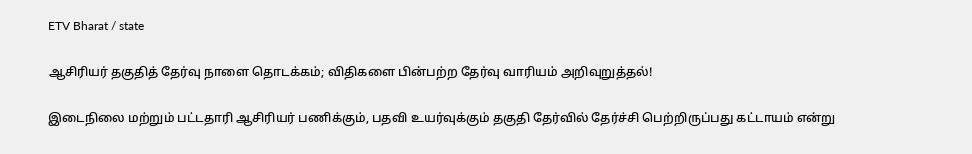ETV Bharat / state

ஆசிரியர் தகுதித் தேர்வு நாளை தொடக்கம்; விதிகளை பின்பற்ற தேர்வு வாரியம் அறிவுறுத்தல்!

இடைநிலை மற்றும் பட்டதாரி ஆசிரியர் பணிக்கும், பதவி உயர்வுக்கும் தகுதி தேர்வில் தேர்ச்சி பெற்றிருப்பது கட்டாயம் என்று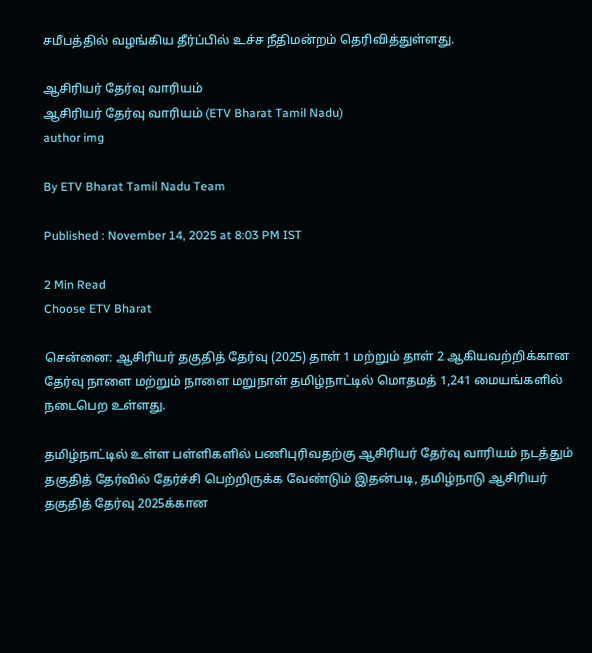சமீபத்தில் வழங்கிய தீர்ப்பில் உச்ச நீதிமன்றம் தெரிவித்துள்ளது.

ஆசிரியர் தேர்வு வாரியம்
ஆசிரியர் தேர்வு வாரியம் (ETV Bharat Tamil Nadu)
author img

By ETV Bharat Tamil Nadu Team

Published : November 14, 2025 at 8:03 PM IST

2 Min Read
Choose ETV Bharat

சென்னை: ஆசிரியர் தகுதித் தேர்வு (2025) தாள் 1 மற்றும் தாள் 2 ஆகியவற்றிக்கான தேர்வு நாளை மற்றும் நாளை மறுநாள் தமிழ்நாட்டில் மொதமத் 1,241 மையங்களில் நடைபெற உள்ளது.

தமிழ்நாட்டில் உள்ள பள்ளிகளில் பணிபுரிவதற்கு ஆசிரியர் தேர்வு வாரியம் நடத்தும் தகுதித் தேர்வில் தேர்ச்சி பெற்றிருக்க வேண்டும் இதன்படி, தமிழ்நாடு ஆசிரியர் தகுதித் தேர்வு 2025க்கான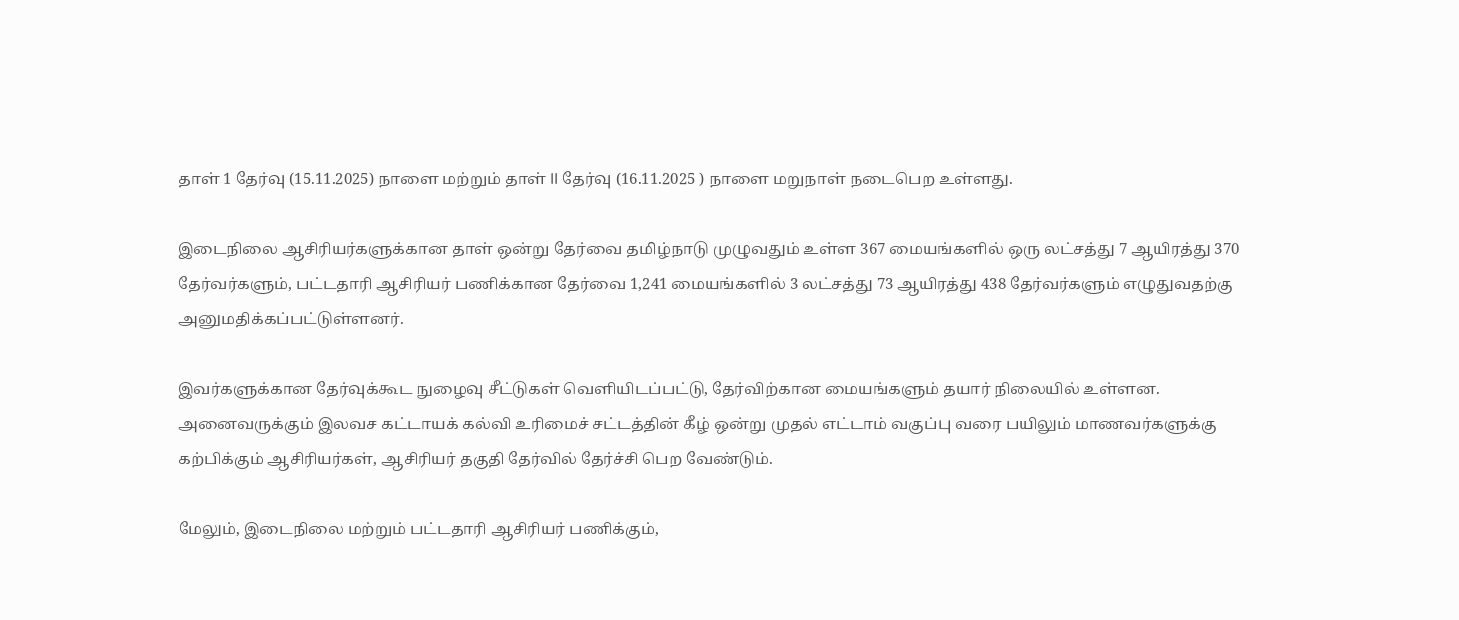தாள் 1 தேர்வு (15.11.2025) நாளை மற்றும் தாள் II தேர்வு (16.11.2025 ) நாளை மறுநாள் நடைபெற உள்ளது.

இடைநிலை ஆசிரியர்களுக்கான தாள் ஒன்று தேர்வை தமிழ்நாடு முழுவதும் உள்ள 367 மையங்களில் ஒரு லட்சத்து 7 ஆயிரத்து 370 தேர்வர்களும், பட்டதாரி ஆசிரியர் பணிக்கான தேர்வை 1,241 மையங்களில் 3 லட்சத்து 73 ஆயிரத்து 438 தேர்வர்களும் எழுதுவதற்கு அனுமதிக்கப்பட்டுள்ளனர்.

இவர்களுக்கான தேர்வுக்கூட நுழைவு சீட்டுகள் வெளியிடப்பட்டு, தேர்விற்கான மையங்களும் தயார் நிலையில் உள்ளன. அனைவருக்கும் இலவச கட்டாயக் கல்வி உரிமைச் சட்டத்தின் கீழ் ஒன்று முதல் எட்டாம் வகுப்பு வரை பயிலும் மாணவர்களுக்கு கற்பிக்கும் ஆசிரியர்கள், ஆசிரியர் தகுதி தேர்வில் தேர்ச்சி பெற வேண்டும்.

மேலும், இடைநிலை மற்றும் பட்டதாரி ஆசிரியர் பணிக்கும்,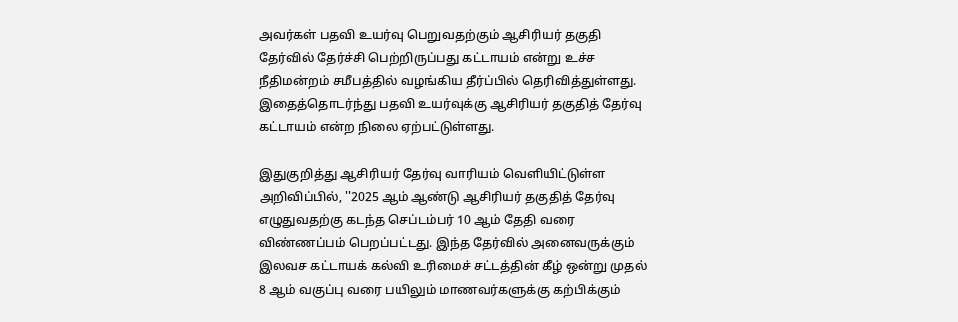அவர்கள் பதவி உயர்வு பெறுவதற்கும் ஆசிரியர் தகுதி தேர்வில் தேர்ச்சி பெற்றிருப்பது கட்டாயம் என்று உச்ச நீதிமன்றம் சமீபத்தில் வழங்கிய தீர்ப்பில் தெரிவித்துள்ளது. இதைத்தொடர்ந்து பதவி உயர்வுக்கு ஆசிரியர் தகுதித் தேர்வு கட்டாயம் என்ற நிலை ஏற்பட்டுள்ளது.

இதுகுறித்து ஆசிரியர் தேர்வு வாரியம் வெளியிட்டுள்ள அறிவிப்பில், ''2025 ஆம் ஆண்டு ஆசிரியர் தகுதித் தேர்வு எழுதுவதற்கு கடந்த செப்டம்பர் 10 ஆம் தேதி வரை விண்ணப்பம் பெறப்பட்டது. இந்த தேர்வில் அனைவருக்கும் இலவச கட்டாயக் கல்வி உரிமைச் சட்டத்தின் கீழ் ஒன்று முதல் 8 ஆம் வகுப்பு வரை பயிலும் மாணவர்களுக்கு கற்பிக்கும்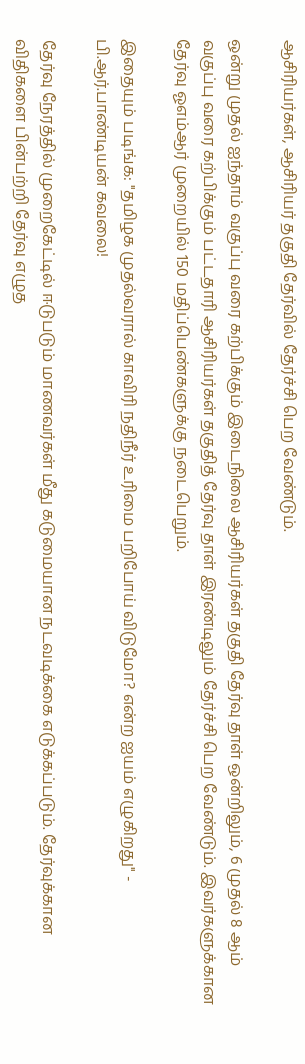ஆசிரியர்கள், ஆசிரியர் தகுதி தேர்வில் தேர்ச்சி பெற வேண்டும்.

ஒன்று முதல் ஐந்தாம் வகுப்பு வரை கற்பிக்கும் இடைநிலை ஆசிரியர்கள் தகுதி தேர்வு தாள் ஒன்றிலும், 6 முதல் 8 ஆம் வகுப்பு வரை கற்பிக்கும் பட்டதாரி ஆசிரியர்கள் தகுதித் தேர்வு தாள் இரண்டிலும் தேர்ச்சி பெற வேண்டும். இவர்களுக்கான தேர்வு ஓஎம்ஆர் முறையில் 150 மதிப்பெண்களுக்கு நடைபெறும்.

இதையும் படிங்க: ''தமிழக முதல்வரால் காவிரி நதிநீர் உரிமை பறிபோய் விடுமோ? என்ற ஐயம் எழுகிறது'' - பி.ஆர்.பாண்டியன் கவலை!

தேர்வு நேரத்தில் முறைகேட்டில் ஈடுபடும் மாணவர்கள் மீது கடுமையான நடவடிக்கை எடுக்கப்படும். தேர்வுக்கான விதிகளை பின்பற்றி தேர்வு எழுத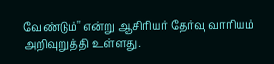வேண்டும்'' என்று ஆசிரியர் தேர்வு வாரியம் அறிவுறுத்தி உள்ளது.